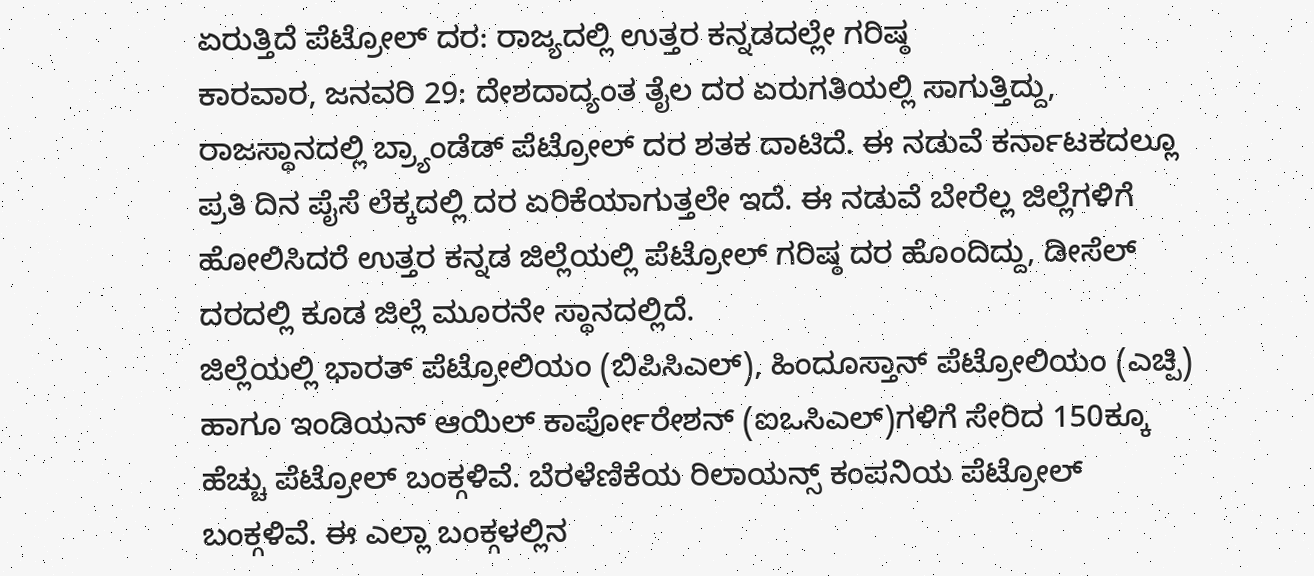ಏರುತ್ತಿದೆ ಪೆಟ್ರೋಲ್ ದರ: ರಾಜ್ಯದಲ್ಲಿ ಉತ್ತರ ಕನ್ನಡದಲ್ಲೇ ಗರಿಷ್ಠ
ಕಾರವಾರ, ಜನವರಿ 29: ದೇಶದಾದ್ಯಂತ ತೈಲ ದರ ಏರುಗತಿಯಲ್ಲಿ ಸಾಗುತ್ತಿದ್ದು, ರಾಜಸ್ಥಾನದಲ್ಲಿ ಬ್ರ್ಯಾಂಡೆಡ್ ಪೆಟ್ರೋಲ್ ದರ ಶತಕ ದಾಟಿದೆ. ಈ ನಡುವೆ ಕರ್ನಾಟಕದಲ್ಲೂ ಪ್ರತಿ ದಿನ ಪೈಸೆ ಲೆಕ್ಕದಲ್ಲಿ ದರ ಏರಿಕೆಯಾಗುತ್ತಲೇ ಇದೆ. ಈ ನಡುವೆ ಬೇರೆಲ್ಲ ಜಿಲ್ಲೆಗಳಿಗೆ ಹೋಲಿಸಿದರೆ ಉತ್ತರ ಕನ್ನಡ ಜಿಲ್ಲೆಯಲ್ಲಿ ಪೆಟ್ರೋಲ್ ಗರಿಷ್ಠ ದರ ಹೊಂದಿದ್ದು, ಡೀಸೆಲ್ ದರದಲ್ಲಿ ಕೂಡ ಜಿಲ್ಲೆ ಮೂರನೇ ಸ್ಥಾನದಲ್ಲಿದೆ.
ಜಿಲ್ಲೆಯಲ್ಲಿ ಭಾರತ್ ಪೆಟ್ರೋಲಿಯಂ (ಬಿಪಿಸಿಎಲ್), ಹಿಂದೂಸ್ತಾನ್ ಪೆಟ್ರೋಲಿಯಂ (ಎಚ್ಪಿ) ಹಾಗೂ ಇಂಡಿಯನ್ ಆಯಿಲ್ ಕಾರ್ಪೋರೇಶನ್ (ಐಒಸಿಎಲ್)ಗಳಿಗೆ ಸೇರಿದ 150ಕ್ಕೂ ಹೆಚ್ಚು ಪೆಟ್ರೋಲ್ ಬಂಕ್ಗಳಿವೆ. ಬೆರಳೆಣಿಕೆಯ ರಿಲಾಯನ್ಸ್ ಕಂಪನಿಯ ಪೆಟ್ರೋಲ್ ಬಂಕ್ಗಳಿವೆ. ಈ ಎಲ್ಲಾ ಬಂಕ್ಗಳಲ್ಲಿನ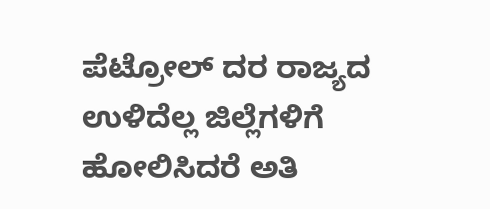ಪೆಟ್ರೋಲ್ ದರ ರಾಜ್ಯದ ಉಳಿದೆಲ್ಲ ಜಿಲ್ಲೆಗಳಿಗೆ ಹೋಲಿಸಿದರೆ ಅತಿ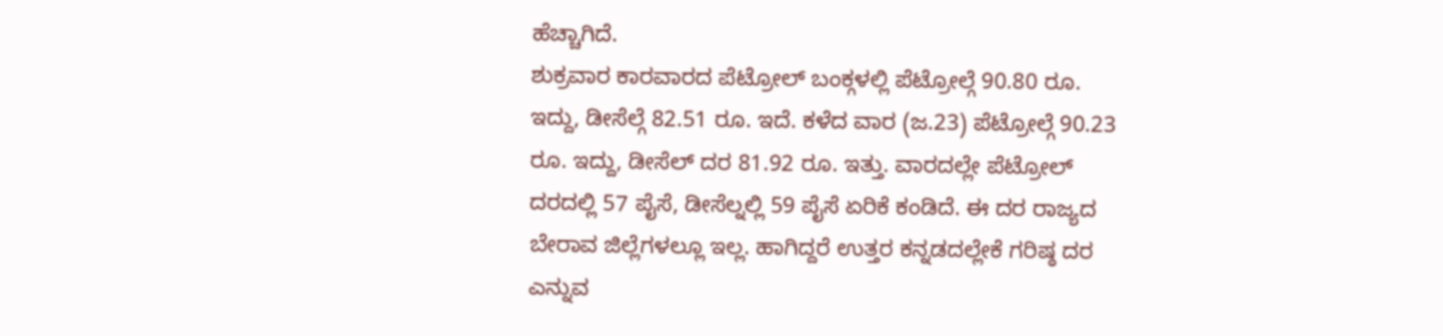ಹೆಚ್ಚಾಗಿದೆ.
ಶುಕ್ರವಾರ ಕಾರವಾರದ ಪೆಟ್ರೋಲ್ ಬಂಕ್ಗಳಲ್ಲಿ ಪೆಟ್ರೋಲ್ಗೆ 90.80 ರೂ. ಇದ್ದು, ಡೀಸೆಲ್ಗೆ 82.51 ರೂ. ಇದೆ. ಕಳೆದ ವಾರ (ಜ.23) ಪೆಟ್ರೋಲ್ಗೆ 90.23 ರೂ. ಇದ್ದು, ಡೀಸೆಲ್ ದರ 81.92 ರೂ. ಇತ್ತು. ವಾರದಲ್ಲೇ ಪೆಟ್ರೋಲ್ ದರದಲ್ಲಿ 57 ಪೈಸೆ, ಡೀಸೆಲ್ನಲ್ಲಿ 59 ಪೈಸೆ ಏರಿಕೆ ಕಂಡಿದೆ. ಈ ದರ ರಾಜ್ಯದ ಬೇರಾವ ಜಿಲ್ಲೆಗಳಲ್ಲೂ ಇಲ್ಲ. ಹಾಗಿದ್ದರೆ ಉತ್ತರ ಕನ್ನಡದಲ್ಲೇಕೆ ಗರಿಷ್ಠ ದರ ಎನ್ನುವ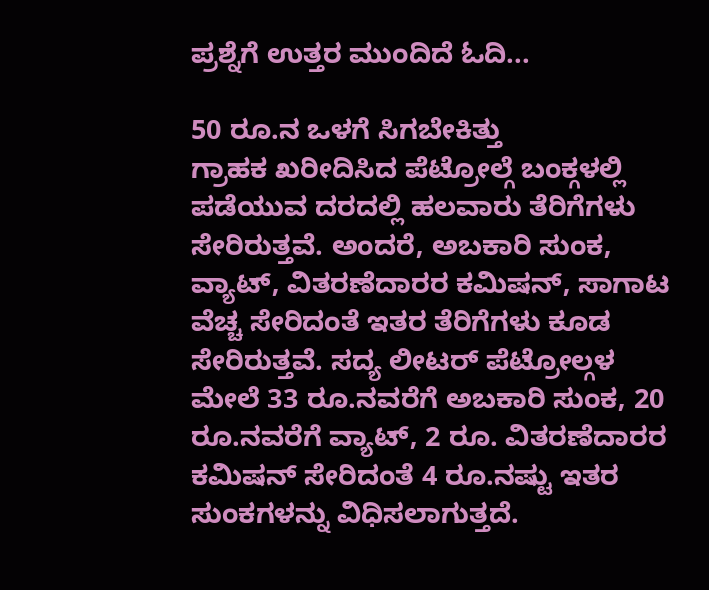ಪ್ರಶ್ನೆಗೆ ಉತ್ತರ ಮುಂದಿದೆ ಓದಿ...

50 ರೂ.ನ ಒಳಗೆ ಸಿಗಬೇಕಿತ್ತು
ಗ್ರಾಹಕ ಖರೀದಿಸಿದ ಪೆಟ್ರೋಲ್ಗೆ ಬಂಕ್ಗಳಲ್ಲಿ ಪಡೆಯುವ ದರದಲ್ಲಿ ಹಲವಾರು ತೆರಿಗೆಗಳು ಸೇರಿರುತ್ತವೆ. ಅಂದರೆ, ಅಬಕಾರಿ ಸುಂಕ, ವ್ಯಾಟ್, ವಿತರಣೆದಾರರ ಕಮಿಷನ್, ಸಾಗಾಟ ವೆಚ್ಚ ಸೇರಿದಂತೆ ಇತರ ತೆರಿಗೆಗಳು ಕೂಡ ಸೇರಿರುತ್ತವೆ. ಸದ್ಯ ಲೀಟರ್ ಪೆಟ್ರೋಲ್ಗಳ ಮೇಲೆ 33 ರೂ.ನವರೆಗೆ ಅಬಕಾರಿ ಸುಂಕ, 20 ರೂ.ನವರೆಗೆ ವ್ಯಾಟ್, 2 ರೂ. ವಿತರಣೆದಾರರ ಕಮಿಷನ್ ಸೇರಿದಂತೆ 4 ರೂ.ನಷ್ಟು ಇತರ ಸುಂಕಗಳನ್ನು ವಿಧಿಸಲಾಗುತ್ತದೆ.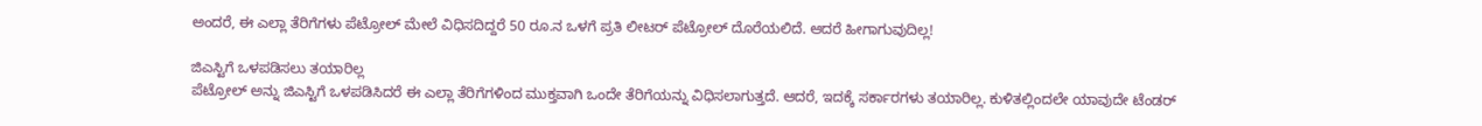ಅಂದರೆ, ಈ ಎಲ್ಲಾ ತೆರಿಗೆಗಳು ಪೆಟ್ರೋಲ್ ಮೇಲೆ ವಿಧಿಸದಿದ್ದರೆ 50 ರೂ.ನ ಒಳಗೆ ಪ್ರತಿ ಲೀಟರ್ ಪೆಟ್ರೋಲ್ ದೊರೆಯಲಿದೆ. ಆದರೆ ಹೀಗಾಗುವುದಿಲ್ಲ!

ಜಿಎಸ್ಟಿಗೆ ಒಳಪಡಿಸಲು ತಯಾರಿಲ್ಲ
ಪೆಟ್ರೋಲ್ ಅನ್ನು ಜಿಎಸ್ಟಿಗೆ ಒಳಪಡಿಸಿದರೆ ಈ ಎಲ್ಲಾ ತೆರಿಗೆಗಳಿಂದ ಮುಕ್ತವಾಗಿ ಒಂದೇ ತೆರಿಗೆಯನ್ನು ವಿಧಿಸಲಾಗುತ್ತದೆ. ಆದರೆ, ಇದಕ್ಕೆ ಸರ್ಕಾರಗಳು ತಯಾರಿಲ್ಲ. ಕುಳಿತಲ್ಲಿಂದಲೇ ಯಾವುದೇ ಟೆಂಡರ್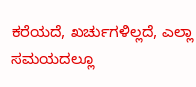ಕರೆಯದೆ, ಖರ್ಚುಗಳಿಲ್ಲದೆ, ಎಲ್ಲಾ ಸಮಯದಲ್ಲೂ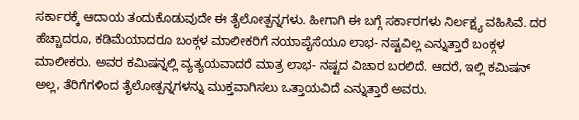ಸರ್ಕಾರಕ್ಕೆ ಆದಾಯ ತಂದುಕೊಡುವುದೇ ಈ ತೈಲೋತ್ಪನ್ನಗಳು. ಹೀಗಾಗಿ ಈ ಬಗ್ಗೆ ಸರ್ಕಾರಗಳು ನಿರ್ಲಕ್ಷ್ಯ ವಹಿಸಿವೆ. ದರ ಹೆಚ್ಚಾದರೂ, ಕಡಿಮೆಯಾದರೂ ಬಂಕ್ಗಳ ಮಾಲೀಕರಿಗೆ ನಯಾಪೈಸೆಯೂ ಲಾಭ- ನಷ್ಟವಿಲ್ಲ ಎನ್ನುತ್ತಾರೆ ಬಂಕ್ಗಳ ಮಾಲೀಕರು. ಅವರ ಕಮಿಷನ್ನಲ್ಲಿ ವ್ಯತ್ಯಯವಾದರೆ ಮಾತ್ರ ಲಾಭ- ನಷ್ಟದ ವಿಚಾರ ಬರಲಿದೆ. ಆದರೆ, ಇಲ್ಲಿ ಕಮಿಷನ್ ಅಲ್ಲ, ತೆರಿಗೆಗಳಿಂದ ತೈಲೋತ್ಪನ್ನಗಳನ್ನು ಮುಕ್ತವಾಗಿಸಲು ಒತ್ತಾಯವಿದೆ ಎನ್ನುತ್ತಾರೆ ಅವರು.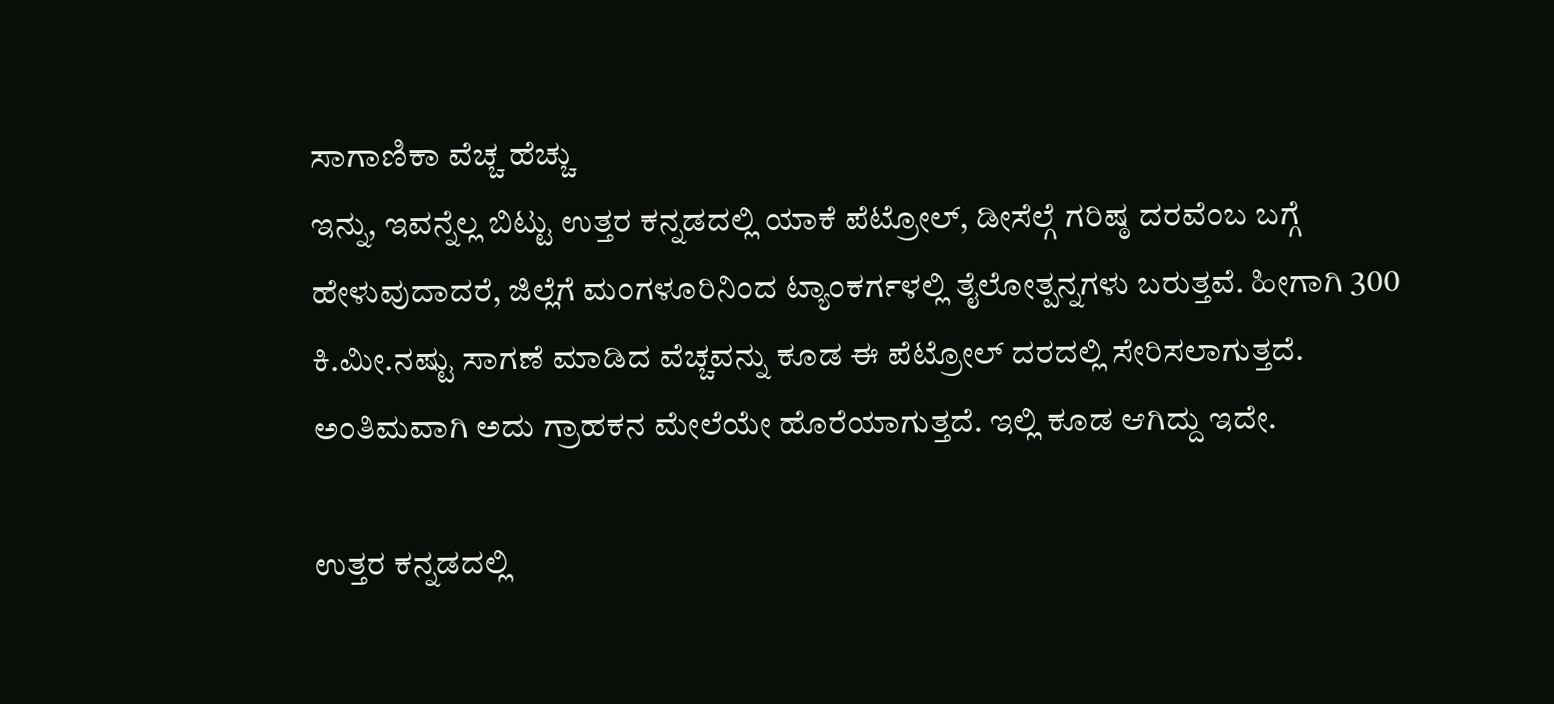ಸಾಗಾಣಿಕಾ ವೆಚ್ಚ ಹೆಚ್ಚು
ಇನ್ನು, ಇವನ್ನೆಲ್ಲ ಬಿಟ್ಟು ಉತ್ತರ ಕನ್ನಡದಲ್ಲಿ ಯಾಕೆ ಪೆಟ್ರೋಲ್, ಡೀಸೆಲ್ಗೆ ಗರಿಷ್ಠ ದರವೆಂಬ ಬಗ್ಗೆ ಹೇಳುವುದಾದರೆ, ಜಿಲ್ಲೆಗೆ ಮಂಗಳೂರಿನಿಂದ ಟ್ಯಾಂಕರ್ಗಳಲ್ಲಿ ತೈಲೋತ್ಪನ್ನಗಳು ಬರುತ್ತವೆ. ಹೀಗಾಗಿ 300 ಕಿ.ಮೀ.ನಷ್ಟು ಸಾಗಣೆ ಮಾಡಿದ ವೆಚ್ಚವನ್ನು ಕೂಡ ಈ ಪೆಟ್ರೋಲ್ ದರದಲ್ಲಿ ಸೇರಿಸಲಾಗುತ್ತದೆ. ಅಂತಿಮವಾಗಿ ಅದು ಗ್ರಾಹಕನ ಮೇಲೆಯೇ ಹೊರೆಯಾಗುತ್ತದೆ. ಇಲ್ಲಿ ಕೂಡ ಆಗಿದ್ದು ಇದೇ.

ಉತ್ತರ ಕನ್ನಡದಲ್ಲಿ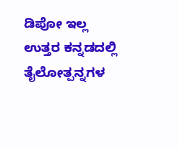ಡಿಪೋ ಇಲ್ಲ
ಉತ್ತರ ಕನ್ನಡದಲ್ಲಿ ತೈಲೋತ್ಪನ್ನಗಳ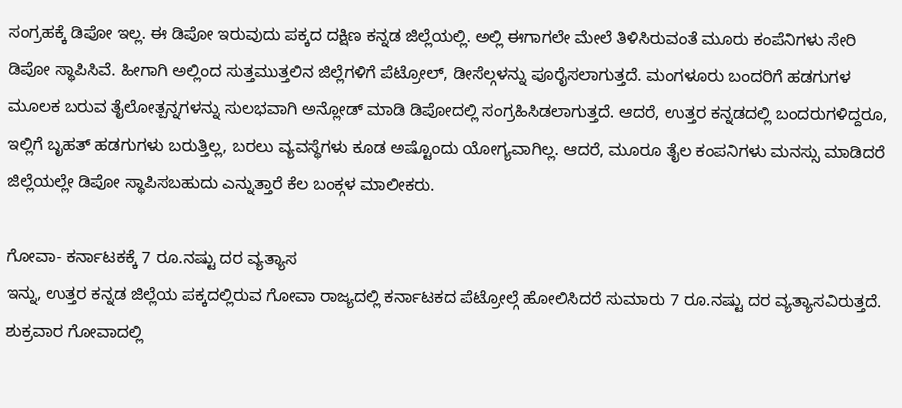ಸಂಗ್ರಹಕ್ಕೆ ಡಿಪೋ ಇಲ್ಲ. ಈ ಡಿಪೋ ಇರುವುದು ಪಕ್ಕದ ದಕ್ಷಿಣ ಕನ್ನಡ ಜಿಲ್ಲೆಯಲ್ಲಿ. ಅಲ್ಲಿ ಈಗಾಗಲೇ ಮೇಲೆ ತಿಳಿಸಿರುವಂತೆ ಮೂರು ಕಂಪೆನಿಗಳು ಸೇರಿ ಡಿಪೋ ಸ್ಥಾಪಿಸಿವೆ. ಹೀಗಾಗಿ ಅಲ್ಲಿಂದ ಸುತ್ತಮುತ್ತಲಿನ ಜಿಲ್ಲೆಗಳಿಗೆ ಪೆಟ್ರೋಲ್, ಡೀಸೆಲ್ಗಳನ್ನು ಪೂರೈಸಲಾಗುತ್ತದೆ. ಮಂಗಳೂರು ಬಂದರಿಗೆ ಹಡಗುಗಳ ಮೂಲಕ ಬರುವ ತೈಲೋತ್ಪನ್ನಗಳನ್ನು ಸುಲಭವಾಗಿ ಅನ್ಲೋಡ್ ಮಾಡಿ ಡಿಪೋದಲ್ಲಿ ಸಂಗ್ರಹಿಸಿಡಲಾಗುತ್ತದೆ. ಆದರೆ, ಉತ್ತರ ಕನ್ನಡದಲ್ಲಿ ಬಂದರುಗಳಿದ್ದರೂ, ಇಲ್ಲಿಗೆ ಬೃಹತ್ ಹಡಗುಗಳು ಬರುತ್ತಿಲ್ಲ, ಬರಲು ವ್ಯವಸ್ಥೆಗಳು ಕೂಡ ಅಷ್ಟೊಂದು ಯೋಗ್ಯವಾಗಿಲ್ಲ. ಆದರೆ, ಮೂರೂ ತೈಲ ಕಂಪನಿಗಳು ಮನಸ್ಸು ಮಾಡಿದರೆ ಜಿಲ್ಲೆಯಲ್ಲೇ ಡಿಪೋ ಸ್ಥಾಪಿಸಬಹುದು ಎನ್ನುತ್ತಾರೆ ಕೆಲ ಬಂಕ್ಗಳ ಮಾಲೀಕರು.

ಗೋವಾ- ಕರ್ನಾಟಕಕ್ಕೆ 7 ರೂ.ನಷ್ಟು ದರ ವ್ಯತ್ಯಾಸ
ಇನ್ನು, ಉತ್ತರ ಕನ್ನಡ ಜಿಲ್ಲೆಯ ಪಕ್ಕದಲ್ಲಿರುವ ಗೋವಾ ರಾಜ್ಯದಲ್ಲಿ ಕರ್ನಾಟಕದ ಪೆಟ್ರೋಲ್ಗೆ ಹೋಲಿಸಿದರೆ ಸುಮಾರು 7 ರೂ.ನಷ್ಟು ದರ ವ್ಯತ್ಯಾಸವಿರುತ್ತದೆ. ಶುಕ್ರವಾರ ಗೋವಾದಲ್ಲಿ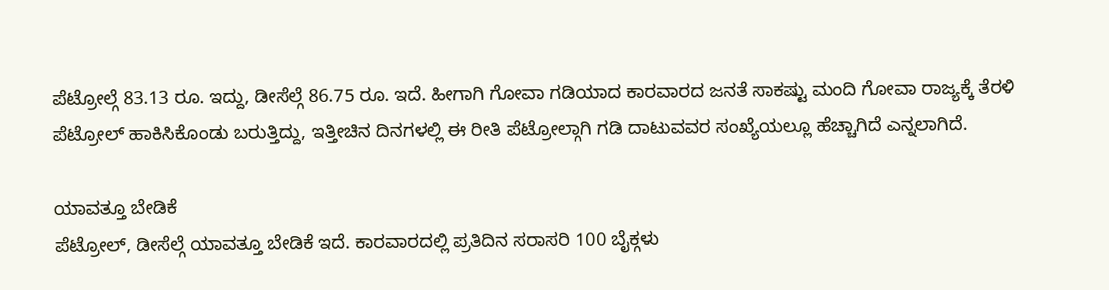ಪೆಟ್ರೋಲ್ಗೆ 83.13 ರೂ. ಇದ್ದು, ಡೀಸೆಲ್ಗೆ 86.75 ರೂ. ಇದೆ. ಹೀಗಾಗಿ ಗೋವಾ ಗಡಿಯಾದ ಕಾರವಾರದ ಜನತೆ ಸಾಕಷ್ಟು ಮಂದಿ ಗೋವಾ ರಾಜ್ಯಕ್ಕೆ ತೆರಳಿ ಪೆಟ್ರೋಲ್ ಹಾಕಿಸಿಕೊಂಡು ಬರುತ್ತಿದ್ದು, ಇತ್ತೀಚಿನ ದಿನಗಳಲ್ಲಿ ಈ ರೀತಿ ಪೆಟ್ರೋಲ್ಗಾಗಿ ಗಡಿ ದಾಟುವವರ ಸಂಖ್ಯೆಯಲ್ಲೂ ಹೆಚ್ಚಾಗಿದೆ ಎನ್ನಲಾಗಿದೆ.

ಯಾವತ್ತೂ ಬೇಡಿಕೆ
ಪೆಟ್ರೋಲ್, ಡೀಸೆಲ್ಗೆ ಯಾವತ್ತೂ ಬೇಡಿಕೆ ಇದೆ. ಕಾರವಾರದಲ್ಲಿ ಪ್ರತಿದಿನ ಸರಾಸರಿ 100 ಬೈಕ್ಗಳು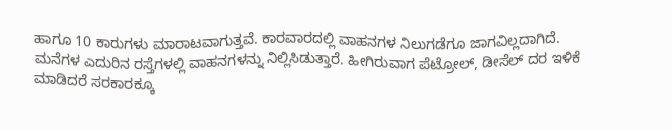ಹಾಗೂ 10 ಕಾರುಗಳು ಮಾರಾಟವಾಗುತ್ತವೆ. ಕಾರವಾರದಲ್ಲಿ ವಾಹನಗಳ ನಿಲುಗಡೆಗೂ ಜಾಗವಿಲ್ಲದಾಗಿದೆ. ಮನೆಗಳ ಎದುರಿನ ರಸ್ತೆಗಳಲ್ಲಿ ವಾಹನಗಳನ್ನು ನಿಲ್ಲಿಸಿಡುತ್ತಾರೆ. ಹೀಗಿರುವಾಗ ಪೆಟ್ರೋಲ್, ಡೀಸೆಲ್ ದರ ಇಳಿಕೆ ಮಾಡಿದರೆ ಸರಕಾರಕ್ಕೂ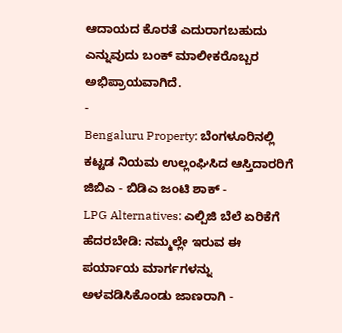ಆದಾಯದ ಕೊರತೆ ಎದುರಾಗಬಹುದು ಎನ್ನುವುದು ಬಂಕ್ ಮಾಲೀಕರೊಬ್ಬರ ಅಭಿಪ್ರಾಯವಾಗಿದೆ.
-
Bengaluru Property: ಬೆಂಗಳೂರಿನಲ್ಲಿ ಕಟ್ಟಡ ನಿಯಮ ಉಲ್ಲಂಘಿಸಿದ ಆಸ್ತಿದಾರರಿಗೆ ಜಿಬಿಎ - ಬಿಡಿಎ ಜಂಟಿ ಶಾಕ್ -
LPG Alternatives: ಎಲ್ಪಿಜಿ ಬೆಲೆ ಏರಿಕೆಗೆ ಹೆದರಬೇಡಿ: ನಮ್ಮಲ್ಲೇ ಇರುವ ಈ ಪರ್ಯಾಯ ಮಾರ್ಗಗಳನ್ನು ಅಳವಡಿಸಿಕೊಂಡು ಜಾಣರಾಗಿ -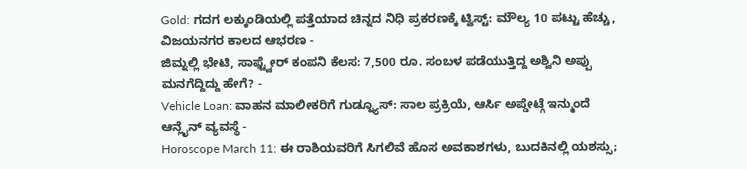Gold: ಗದಗ ಲಕ್ಕುಂಡಿಯಲ್ಲಿ ಪತ್ತೆಯಾದ ಚಿನ್ನದ ನಿಧಿ ಪ್ರಕರಣಕ್ಕೆ ಟ್ವಿಸ್ಟ್: ಮೌಲ್ಯ 10 ಪಟ್ಟು ಹೆಚ್ಚು, ವಿಜಯನಗರ ಕಾಲದ ಆಭರಣ -
ಜಿಮ್ನಲ್ಲಿ ಭೇಟಿ, ಸಾಫ್ಟ್ವೇರ್ ಕಂಪನಿ ಕೆಲಸ: 7,500 ರೂ. ಸಂಬಳ ಪಡೆಯುತ್ತಿದ್ದ ಅಶ್ವಿನಿ ಅಪ್ಪು ಮನಗೆದ್ದಿದ್ದು ಹೇಗೆ? -
Vehicle Loan: ವಾಹನ ಮಾಲೀಕರಿಗೆ ಗುಡ್ನ್ಯೂಸ್: ಸಾಲ ಪ್ರಕ್ರಿಯೆ, ಆರ್ಸಿ ಅಪ್ಡೇಟ್ಗೆ ಇನ್ಮುಂದೆ ಆನ್ಲೈನ್ ವ್ಯವಸ್ಥೆ -
Horoscope March 11: ಈ ರಾಶಿಯವರಿಗೆ ಸಿಗಲಿವೆ ಹೊಸ ಅವಕಾಶಗಳು, ಬುದಕಿನಲ್ಲಿ ಯಶಸ್ಸು;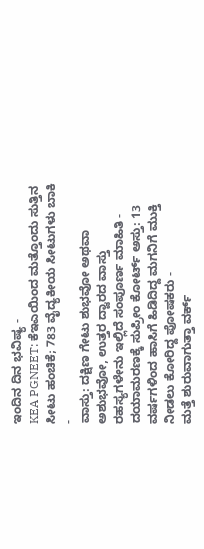ಇಂದಿನ ದಿನ ಭವಿಷ್ಯ -
KEA PGNEET: ಕೆಇಎಯಿಂದ ಮತ್ತೊಂದು ಸುತ್ತಿನ ಸೀಟು ಹಂಚಿಕೆ; 783 ವೈದ್ಯಕೀಯ ಸೀಟುಗಳು ಬಾಕಿ -
ವಾಸ್ತು: ದಕ್ಷಿಣ ಗೇಟು ಶುಭವೋ ಅಥವಾ ಅಶುಭವೋ, ಉತ್ತರ ದ್ವಾರದ ವಾಸ್ತು ರಹಸ್ಯಗಳೇನು ಇಲ್ಲಿದೆ ಸಂಪೂರ್ಣ ಮಾಹಿತಿ -
ದಯಾಮರಣಕ್ಕೆ ಸುಪ್ರೀಂ ಕೋರ್ಟ್ ಅಸ್ತು: 13 ವರ್ಷಗಳಿಂದ ಹಾಸಿಗೆ ಹಿಡಿದಿದ್ದ ಮಗನಿಗೆ ಮುಕ್ತಿ ನೀಡಲು ಕೋರಿದ್ದ ಪೋಷಕರು -
ಮತ್ತೆ ಶುರುವಾಗುತ್ತಾ ವರ್ಕ್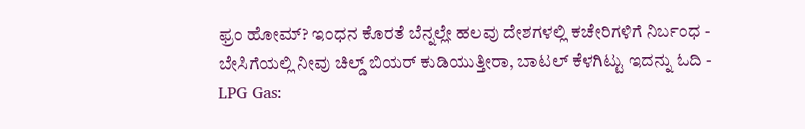ಫ್ರಂ ಹೋಮ್? ಇಂಧನ ಕೊರತೆ ಬೆನ್ನಲ್ಲೇ ಹಲವು ದೇಶಗಳಲ್ಲಿ ಕಚೇರಿಗಳಿಗೆ ನಿರ್ಬಂಧ -
ಬೇಸಿಗೆಯಲ್ಲಿ ನೀವು ಚಿಲ್ಡ್ ಬಿಯರ್ ಕುಡಿಯುತ್ತೀರಾ, ಬಾಟಲ್ ಕೆಳಗಿಟ್ಟು ಇದನ್ನು ಓದಿ -
LPG Gas: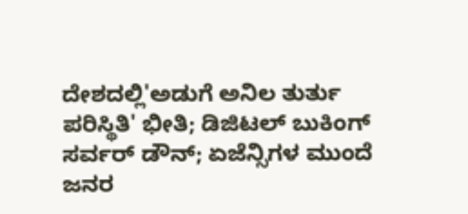ದೇಶದಲ್ಲಿ'ಅಡುಗೆ ಅನಿಲ ತುರ್ತು ಪರಿಸ್ಥಿತಿ' ಭೀತಿ; ಡಿಜಿಟಲ್ ಬುಕಿಂಗ್ ಸರ್ವರ್ ಡೌನ್; ಏಜೆನ್ಸಿಗಳ ಮುಂದೆ ಜನರ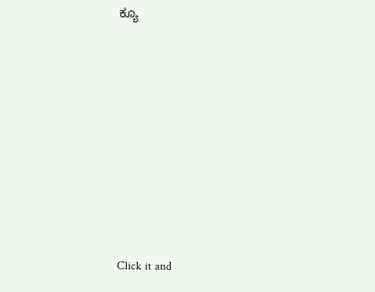ಕ್ಯೂ












Click it and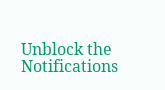Unblock the Notifications